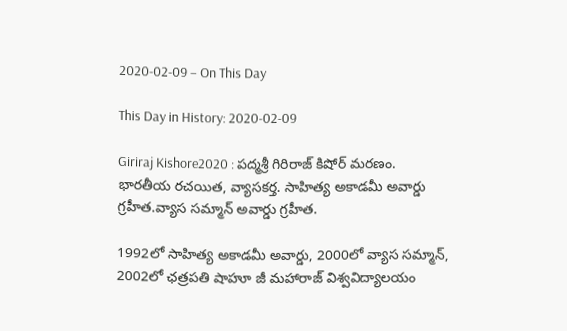2020-02-09 – On This Day

This Day in History: 2020-02-09

Giriraj Kishore2020 : పద్మశ్రీ గిరిరాజ్ కిషోర్ మరణం. భారతీయ రచయిత, వ్యాసకర్త. సాహిత్య అకాడమీ అవార్డు గ్రహీత.వ్యాస సమ్మాన్ అవార్డు గ్రహీత.

1992లో సాహిత్య అకాడమీ అవార్డు, 2000లో వ్యాస సమ్మాన్, 2002లో ఛత్రపతి షాహూ జీ మహారాజ్ విశ్వవిద్యాలయం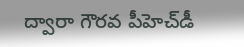ద్వారా గౌరవ పీహెచ్‌డీ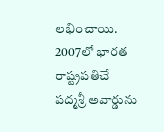లభించాయి. 2007లో భారత రాష్ట్రపతిచే పద్మశ్రీ అవార్డును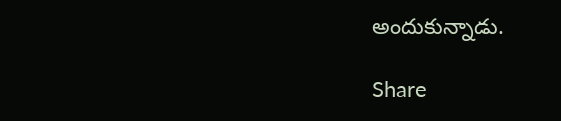అందుకున్నాడు.

Share